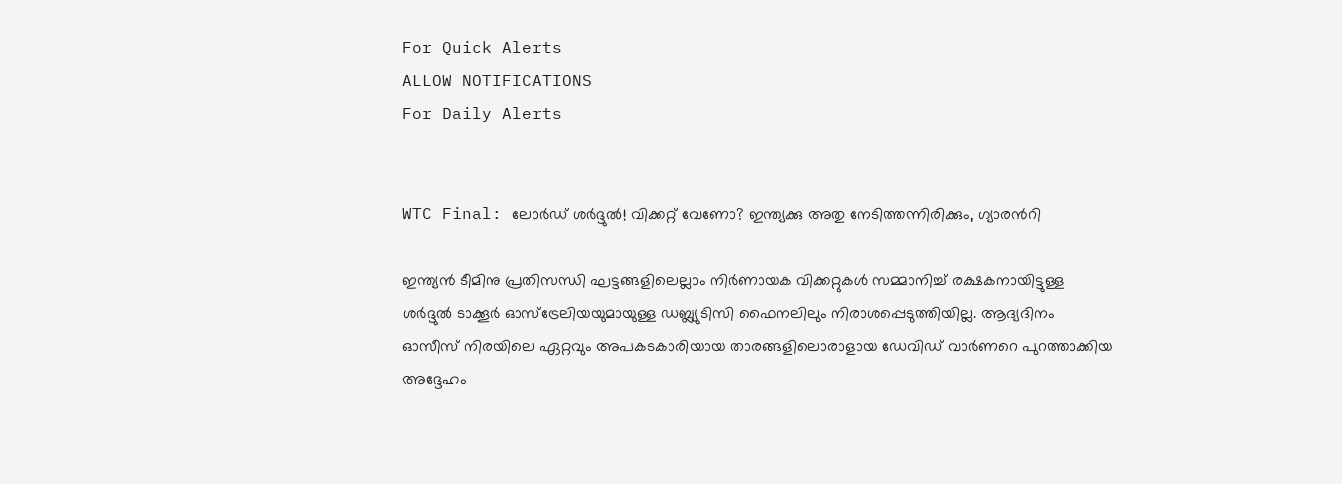For Quick Alerts
ALLOW NOTIFICATIONS
For Daily Alerts


WTC Final: ലോര്‍ഡ് ശര്‍ദ്ദുല്‍! വിക്കറ്റ് വേണോ? ഇന്ത്യക്കു അതു നേടിത്തന്നിരിക്കും, ഗ്യാരന്‍റി

ഇന്ത്യന്‍ ടീമിനു പ്രതിസന്ധി ഘട്ടങ്ങളിലെല്ലാം നിര്‍ണായക വിക്കറ്റുകള്‍ സമ്മാനിച്ച് രക്ഷകനായിട്ടുള്ള ശര്‍ദ്ദുല്‍ ടാക്കൂര്‍ ഓസ്‌ട്രേലിയയുമായുള്ള ഡബ്ല്യുടിസി ഫൈനലിലും നിരാശപ്പെടുത്തിയില്ല. ആദ്യദിനം ഓസീസ് നിരയിലെ ഏറ്റവും അപകടകാരിയായ താരങ്ങളിലൊരാളായ ഡേവിഡ് വാര്‍ണറെ പുറത്താക്കിയ അദ്ദേഹം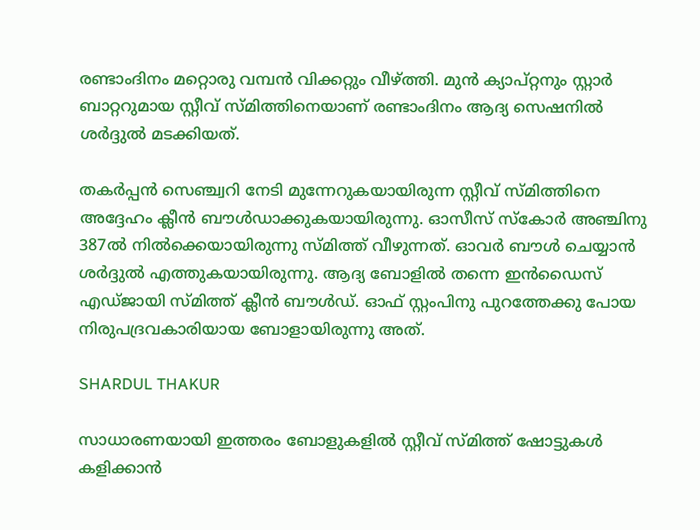രണ്ടാംദിനം മറ്റൊരു വമ്പന്‍ വിക്കറ്റും വീഴ്ത്തി. മുന്‍ ക്യാപ്റ്റനും സ്റ്റാര്‍ ബാറ്ററുമായ സ്റ്റീവ് സ്മിത്തിനെയാണ് രണ്ടാംദിനം ആദ്യ സെഷനില്‍ ശര്‍ദ്ദുല്‍ മടക്കിയത്.

തകര്‍പ്പന്‍ സെഞ്ച്വറി നേടി മുന്നേറുകയായിരുന്ന സ്റ്റീവ് സ്മിത്തിനെ അദ്ദേഹം ക്ലീന്‍ ബൗള്‍ഡാക്കുകയായിരുന്നു. ഓസീസ് സ്‌കോര്‍ അഞ്ചിനു 387ല്‍ നില്‍ക്കെയായിരുന്നു സ്മിത്ത് വീഴുന്നത്. ഓവര്‍ ബൗള്‍ ചെയ്യാന്‍ ശര്‍ദ്ദുല്‍ എത്തുകയായിരുന്നു. ആദ്യ ബോളില്‍ തന്നെ ഇന്‍ഡൈസ് എഡ്ജായി സ്മിത്ത് ക്ലീന്‍ ബൗള്‍ഡ്. ഓഫ് സ്റ്റംപിനു പുറത്തേക്കു പോയ നിരുപദ്രവകാരിയായ ബോളായിരുന്നു അത്.

SHARDUL THAKUR

സാധാരണയായി ഇത്തരം ബോളുകളില്‍ സ്റ്റീവ് സ്മിത്ത് ഷോട്ടുകള്‍ കളിക്കാന്‍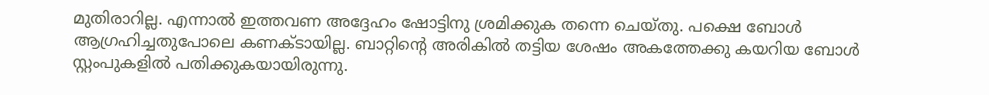മുതിരാറില്ല. എന്നാല്‍ ഇത്തവണ അദ്ദേഹം ഷോട്ടിനു ശ്രമിക്കുക തന്നെ ചെയ്തു. പക്ഷെ ബോള്‍ ആഗ്രഹിച്ചതുപോലെ കണക്ടായില്ല. ബാറ്റിന്റെ അരികില്‍ തട്ടിയ ശേഷം അകത്തേക്കു കയറിയ ബോള്‍ സ്റ്റംപുകളില്‍ പതിക്കുകയായിരുന്നു.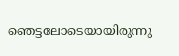ഞെട്ടലോടെയായിരുന്നു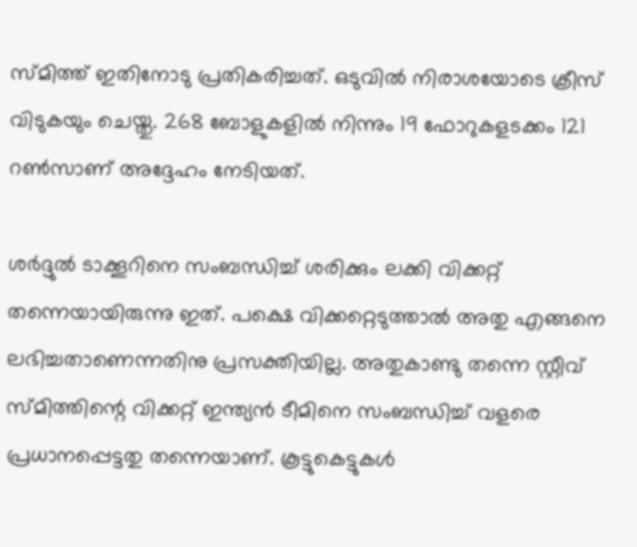സ്മിത്ത് ഇതിനോടു പ്രതികരിച്ചത്. ഒടുവില്‍ നിരാശയോടെ ക്രീസ് വിടുകയും ചെയ്തു. 268 ബോളുകളില്‍ നിന്നും 19 ഫോറുകളടക്കം 121 റണ്‍സാണ് അദ്ദേഹം നേടിയത്.

ശര്‍ദ്ദുല്‍ ടാക്കൂറിനെ സംബന്ധിച്ച് ശരിക്കും ലക്കി വിക്കറ്റ് തന്നെയായിരുന്നു ഇത്. പക്ഷെ വിക്കറ്റെടുത്താല്‍ അതു എങ്ങനെ ലഭിച്ചതാണെന്നതിനു പ്രസക്തിയില്ല. അതുകാണ്ടു തന്നെ സ്റ്റീവ് സ്മിത്തിന്റെ വിക്കറ്റ് ഇന്ത്യന്‍ ടീമിനെ സംബന്ധിച്ച് വളരെ പ്രധാനപ്പെട്ടതു തന്നെയാണ്. കൂട്ടുകെട്ടുകള്‍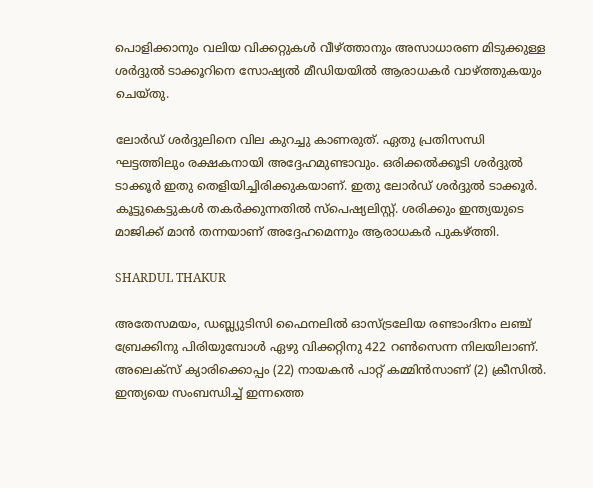പൊളിക്കാനും വലിയ വിക്കറ്റുകള്‍ വീഴ്ത്താനും അസാധാരണ മിടുക്കുള്ള ശര്‍ദ്ദുല്‍ ടാക്കൂറിനെ സോഷ്യല്‍ മീഡിയയില്‍ ആരാധകര്‍ വാഴ്ത്തുകയും ചെയ്തു.

ലോര്‍ഡ് ശര്‍ദ്ദുലിനെ വില കുറച്ചു കാണരുത്. ഏതു പ്രതിസന്ധി ഘട്ടത്തിലും രക്ഷകനായി അദ്ദേഹമുണ്ടാവും. ഒരിക്കല്‍ക്കൂടി ശര്‍ദ്ദുല്‍ ടാക്കൂര്‍ ഇതു തെളിയിച്ചിരിക്കുകയാണ്. ഇതു ലോര്‍ഡ് ശര്‍ദ്ദുല്‍ ടാക്കൂര്‍. കൂട്ടുകെട്ടുകള്‍ തകര്‍ക്കുന്നതില്‍ സ്‌പെഷ്യലിസ്റ്റ്. ശരിക്കും ഇന്ത്യയുടെ മാജിക്ക് മാന്‍ തന്നയാണ് അദ്ദേഹമെന്നും ആരാധകര്‍ പുകഴ്ത്തി.

SHARDUL THAKUR

അതേസമയം, ഡബ്ല്യുടിസി ഫൈനലില്‍ ഓസ്ട്രലേിയ രണ്ടാംദിനം ലഞ്ച് ബ്രേക്കിനു പിരിയുമ്പോള്‍ ഏഴു വിക്കറ്റിനു 422 റണ്‍സെന്ന നിലയിലാണ്. അലെക്‌സ് ക്യാരിക്കൊപ്പം (22) നായകന്‍ പാറ്റ് കമ്മിന്‍സാണ് (2) ക്രീസില്‍. ഇന്ത്യയെ സംബന്ധിച്ച് ഇന്നത്തെ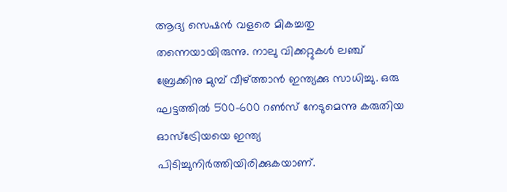ആദ്യ സെഷന്‍ വളരെ മികച്ചതു തന്നെയായിരുന്നു. നാലു വിക്കറ്റുകള്‍ ലഞ്ച് ബ്രേക്കിനു മുമ്പ് വീഴ്ത്താന്‍ ഇന്ത്യക്കു സാധിച്ചു. ഒരു ഘട്ടത്തില്‍ 500-600 റണ്‍സ് നേടുമെന്നു കരുതിയ ഓസ്‌ട്രേിയയെ ഇന്ത്യ പിടിച്ചുനിര്‍ത്തിയിരിക്കുകയാണ്.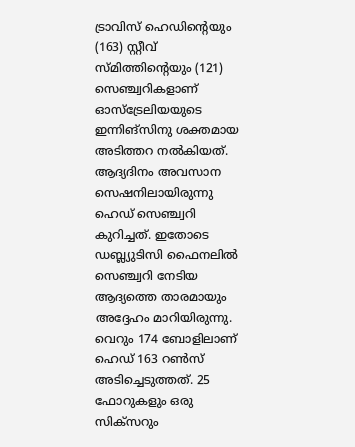ട്രാവിസ് ഹെഡിന്റെയും (163) സ്റ്റീവ് സ്മിത്തിന്റെയും (121) സെഞ്ച്വറികളാണ് ഓസ്‌ട്രേലിയയുടെ ഇന്നിങ്‌സിനു ശക്തമായ അടിത്തറ നല്‍കിയത്. ആദ്യദിനം അവസാന സെഷനിലായിരുന്നു ഹെഡ് സെഞ്ച്വറി കുറിച്ചത്. ഇതോടെ ഡബ്ല്യുടിസി ഫൈനലില്‍ സെഞ്ച്വറി നേടിയ ആദ്യത്തെ താരമായും അദ്ദേഹം മാറിയിരുന്നു. വെറും 174 ബോളിലാണ് ഹെഡ് 163 റണ്‍സ് അടിച്ചെടുത്തത്. 25 ഫോറുകളും ഒരു സിക്‌സറും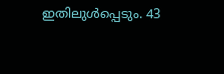ഇതിലുള്‍പ്പെടും. 43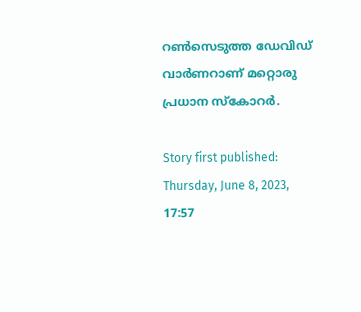റണ്‍സെടുത്ത ഡേവിഡ് വാര്‍ണറാണ് മറ്റൊരു പ്രധാന സ്‌കോറര്‍.

Story first published: Thursday, June 8, 2023, 17:57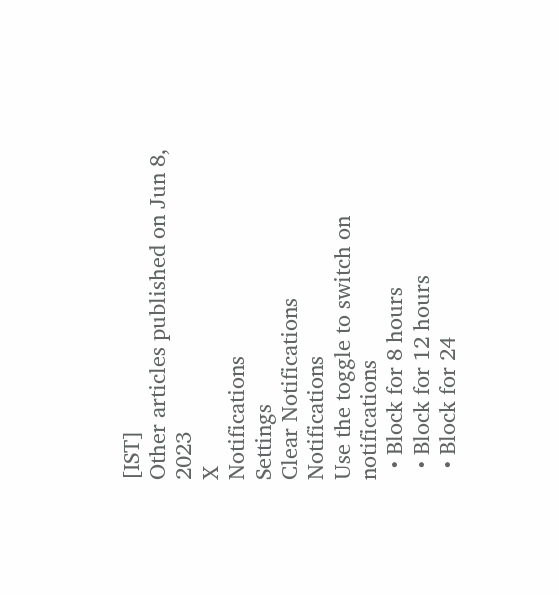[IST]
Other articles published on Jun 8, 2023
X
Notifications
Settings
Clear Notifications
Notifications
Use the toggle to switch on notifications
  • Block for 8 hours
  • Block for 12 hours
  • Block for 24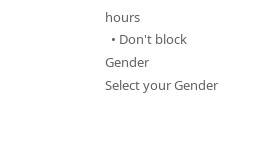hours
  • Don't block
Gender
Select your Gender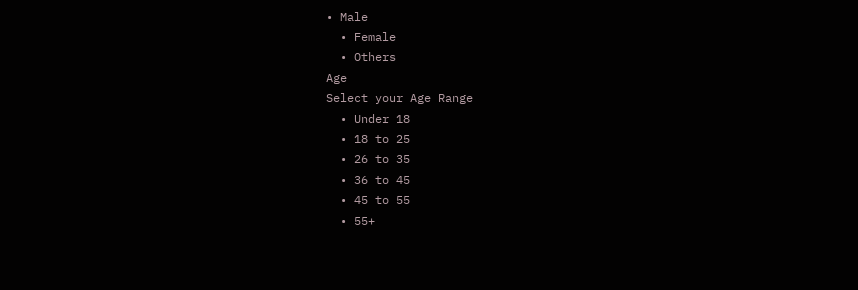• Male
  • Female
  • Others
Age
Select your Age Range
  • Under 18
  • 18 to 25
  • 26 to 35
  • 36 to 45
  • 45 to 55
  • 55+